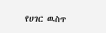የሀገር ዉስጥ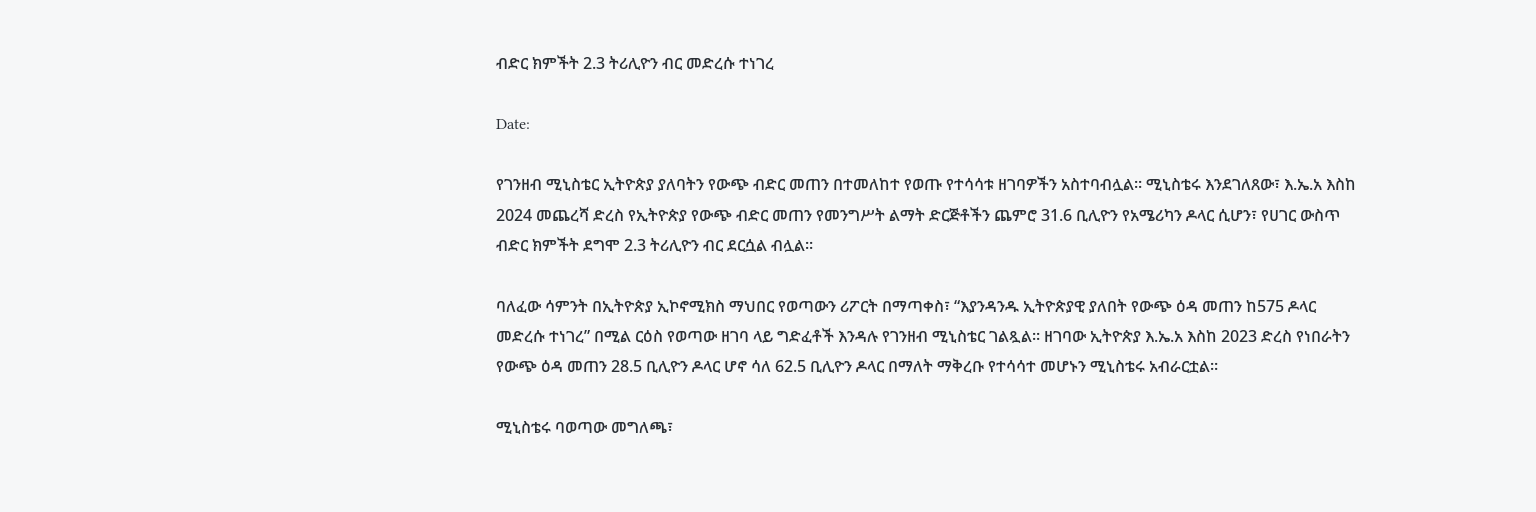ብድር ክምችት 2.3 ትሪሊዮን ብር መድረሱ ተነገረ

Date:

የገንዘብ ሚኒስቴር ኢትዮጵያ ያለባትን የውጭ ብድር መጠን በተመለከተ የወጡ የተሳሳቱ ዘገባዎችን አስተባብሏል። ሚኒስቴሩ እንደገለጸው፣ እ.ኤ.አ እስከ 2024 መጨረሻ ድረስ የኢትዮጵያ የውጭ ብድር መጠን የመንግሥት ልማት ድርጅቶችን ጨምሮ 31.6 ቢሊዮን የአሜሪካን ዶላር ሲሆን፣ የሀገር ውስጥ ብድር ክምችት ደግሞ 2.3 ትሪሊዮን ብር ደርሷል ብሏል።

ባለፈው ሳምንት በኢትዮጵያ ኢኮኖሚክስ ማህበር የወጣውን ሪፖርት በማጣቀስ፣ “እያንዳንዱ ኢትዮጵያዊ ያለበት የውጭ ዕዳ መጠን ከ575 ዶላር መድረሱ ተነገረ” በሚል ርዕስ የወጣው ዘገባ ላይ ግድፈቶች እንዳሉ የገንዘብ ሚኒስቴር ገልጿል። ዘገባው ኢትዮጵያ እ.ኤ.አ እስከ 2023 ድረስ የነበራትን የውጭ ዕዳ መጠን 28.5 ቢሊዮን ዶላር ሆኖ ሳለ 62.5 ቢሊዮን ዶላር በማለት ማቅረቡ የተሳሳተ መሆኑን ሚኒስቴሩ አብራርቷል።

ሚኒስቴሩ ባወጣው መግለጫ፣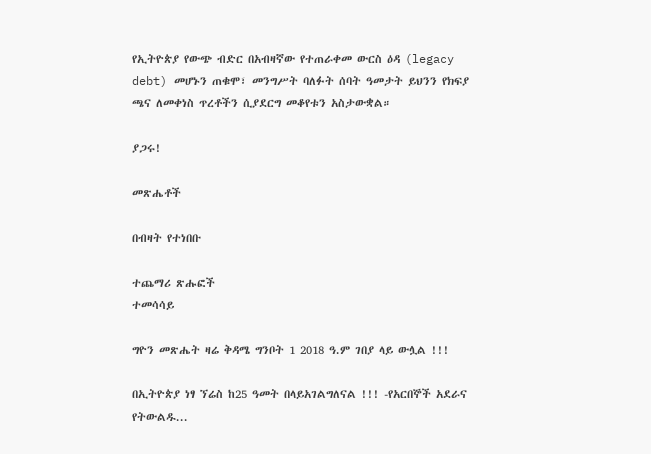የኢትዮጵያ የውጭ ብድር በአብዛኛው የተጠራቀመ ውርስ ዕዳ (legacy debt) መሆኑን ጠቁሞ፣ መንግሥት ባለፉት ሰባት ዓመታት ይህንን የክፍያ ጫና ለመቀነስ ጥረቶችን ሲያደርግ መቆየቱን አስታውቋል።

ያጋሩ!

መጽሔቶች

በብዛት የተነበቡ

ተጨማሪ ጽሑፎች
ተመሳሳይ

ግዮን መጽሔት ዛሬ ቅዳሜ ግንቦት 1 2018 ዓ.ም ገበያ ላይ ውሏል !!!

በኢትዮጵያ ነፃ ኘሬስ ከ25 ዓመት በላይአገልግለናል !!! -የአርበኞች አደራና የትውልዱ...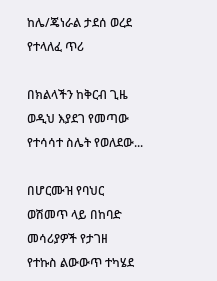ከሌ/ጄነራል ታደሰ ወረደ የተላለፈ ጥሪ

በክልላችን ከቅርብ ጊዜ ወዲህ እያደገ የመጣው የተሳሳተ ስሌት የወለደው...

በሆርሙዝ የባህር ወሽመጥ ላይ በከባድ መሳሪያዎች የታገዘ  የተኩስ ልውውጥ ተካሄደ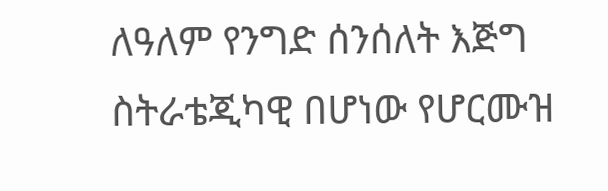ለዓለም የንግድ ሰንሰለት እጅግ ስትራቴጂካዊ በሆነው የሆርሙዝ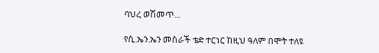ባህረ ወሽመጥ...

የሲ.ኤን.ኤን መስራች ቴድ ተርነር ከዚህ ዓለም በሞት ተለዩ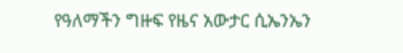የዓለማችን ግዙፍ የዜና አውታር ሲኤንኤን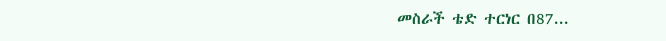መስራች ቴድ ተርነር በ87...